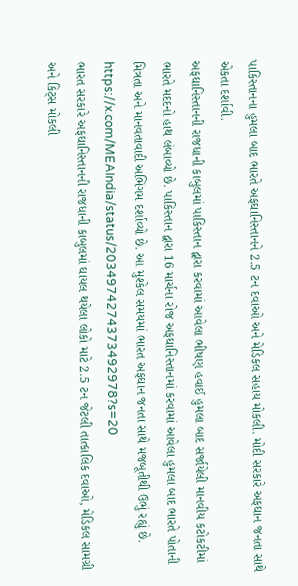પાકિસ્તાનના હુમલા બાદ ભારતે અફઘાનિસ્તાનને 2.5 ટન દવાઓ અને મેડિકલ સહાય મોકલી. મોદી સરકારે અફઘાન જનતા સાથે એકતા દર્શાવી.
અફઘાનિસ્તાનની રાજધાની કાબુલમાં પાકિસ્તાન દ્વારા કરવામાં આવેલા ભીષણ હવાઈ હુમલા બાદ સર્જાયેલી માનવીય કટોકટીમાં ભારતે મદદનો હાથ લંબાવ્યો છે. પાકિસ્તાન દ્વારા 16 માર્ચના રોજ અફઘાનિસ્તાનમાં કરવામાં આવેલા હુમલા બાદ ભારતે પોતાની મિત્રતા અને માનવતાવાદી અભિગમ દર્શાવ્યો છે. આ મુશ્કેલ સમયમાં ભારત અફઘાન જનતા સાથે મજબૂતીથી ઉભું રહ્યું છે.
https://x.com/MEAIndia/status/2034974274373492978?s=20
ભારત સરકારે અફઘાનિસ્તાનની રાજધાની કાબુલમાં ઘાયલ થયેલા લોકો માટે 2.5 ટન જેટલી તાત્કાલિક દવાઓ, મેડિકલ સામગ્રી અને કિટ્સ મોકલી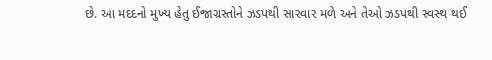છે. આ મદદનો મુખ્ય હેતુ ઈજાગ્રસ્તોને ઝડપથી સારવાર મળે અને તેઓ ઝડપથી સ્વસ્થ થઈ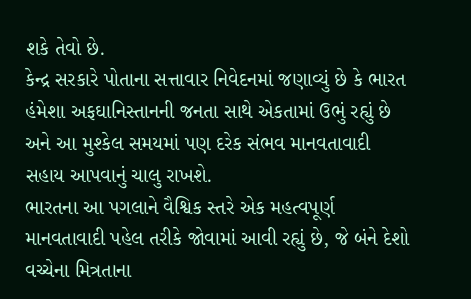શકે તેવો છે.
કેન્દ્ર સરકારે પોતાના સત્તાવાર નિવેદનમાં જણાવ્યું છે કે ભારત હંમેશા અફઘાનિસ્તાનની જનતા સાથે એકતામાં ઉભું રહ્યું છે અને આ મુશ્કેલ સમયમાં પણ દરેક સંભવ માનવતાવાદી સહાય આપવાનું ચાલુ રાખશે.
ભારતના આ પગલાને વૈશ્વિક સ્તરે એક મહત્વપૂર્ણ માનવતાવાદી પહેલ તરીકે જોવામાં આવી રહ્યું છે, જે બંને દેશો વચ્ચેના મિત્રતાના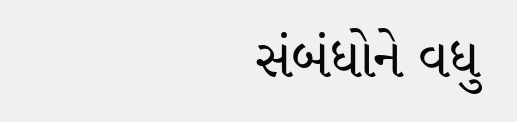સંબંધોને વધુ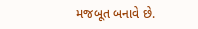મજબૂત બનાવે છે.